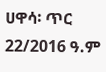ሀዋሳ፡ ጥር 22/2016 ዓ.ም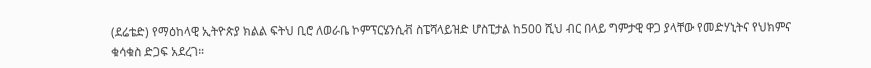(ደሬቴድ) የማዕከላዊ ኢትዮጵያ ክልል ፍትህ ቢሮ ለወራቤ ኮምፕርሄንሲቭ ስፔሻላይዝድ ሆስፒታል ከ500 ሺህ ብር በላይ ግምታዊ ዋጋ ያላቸው የመድሃኒትና የህክምና ቁሳቁስ ድጋፍ አደረገ።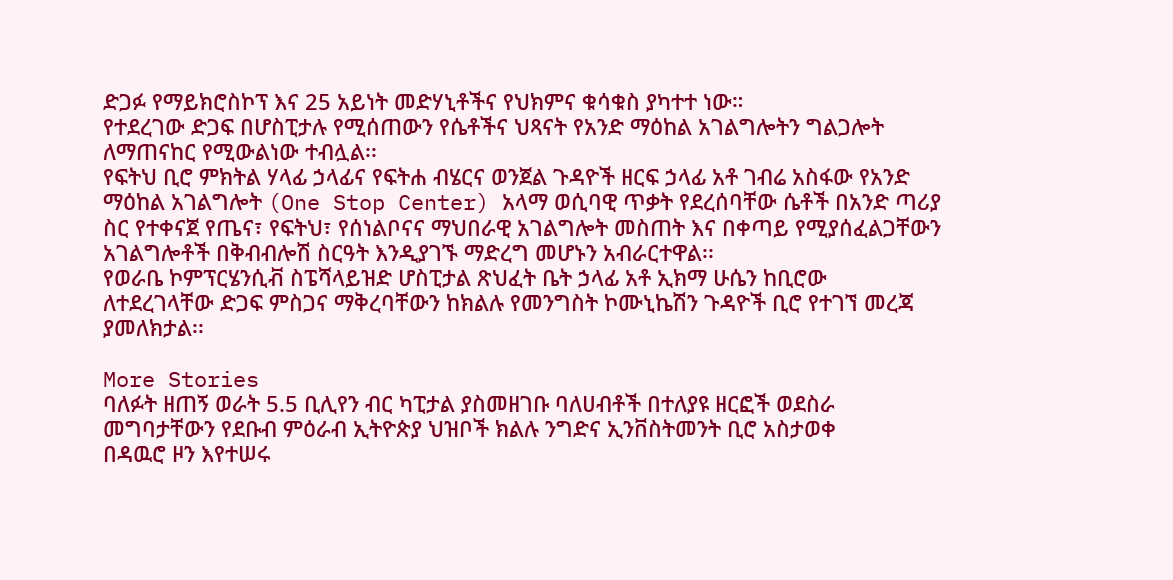ድጋፉ የማይክሮስኮፕ እና 25 አይነት መድሃኒቶችና የህክምና ቁሳቁስ ያካተተ ነው።
የተደረገው ድጋፍ በሆስፒታሉ የሚሰጠውን የሴቶችና ህጻናት የአንድ ማዕከል አገልግሎትን ግልጋሎት ለማጠናከር የሚውልነው ተብሏል፡፡
የፍትህ ቢሮ ምክትል ሃላፊ ኃላፊና የፍትሐ ብሄርና ወንጀል ጉዳዮች ዘርፍ ኃላፊ አቶ ገብሬ አስፋው የአንድ ማዕከል አገልግሎት (One Stop Center) አላማ ወሲባዊ ጥቃት የደረሰባቸው ሴቶች በአንድ ጣሪያ ስር የተቀናጀ የጤና፣ የፍትህ፣ የሰነልቦናና ማህበራዊ አገልግሎት መስጠት እና በቀጣይ የሚያሰፈልጋቸውን አገልግሎቶች በቅብብሎሽ ስርዓት እንዲያገኙ ማድረግ መሆኑን አብራርተዋል፡፡
የወራቤ ኮምፕርሄንሲቭ ስፔሻላይዝድ ሆስፒታል ጽህፈት ቤት ኃላፊ አቶ ኢክማ ሁሴን ከቢሮው ለተደረገላቸው ድጋፍ ምስጋና ማቅረባቸውን ከክልሉ የመንግስት ኮሙኒኬሽን ጉዳዮች ቢሮ የተገኘ መረጃ ያመለክታል፡፡

More Stories
ባለፉት ዘጠኝ ወራት 5.5 ቢሊየን ብር ካፒታል ያስመዘገቡ ባለሀብቶች በተለያዩ ዘርፎች ወደስራ መግባታቸውን የደቡብ ምዕራብ ኢትዮጵያ ህዝቦች ክልሉ ንግድና ኢንቨስትመንት ቢሮ አስታወቀ
በዳዉሮ ዞን እየተሠሩ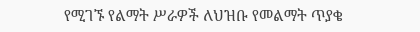የሚገኙ የልማት ሥራዎች ለህዝቡ የመልማት ጥያቄ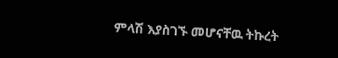ምላሽ እያስገኙ መሆናቸዉ ትኩረት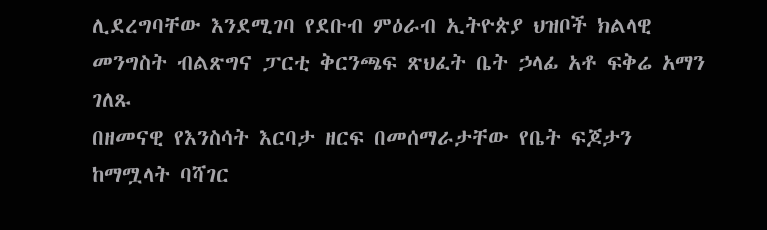ሊደረግባቸው እንደሚገባ የደቡብ ምዕራብ ኢትዮጵያ ህዝቦች ክልላዊ መንግስት ብልጽግና ፓርቲ ቅርንጫፍ ጽህፈት ቤት ኃላፊ አቶ ፍቅሬ አማን ገለጹ
በዘመናዊ የእንስሳት እርባታ ዘርፍ በመሰማራታቸው የቤት ፍጆታን ከማሟላት ባሻገር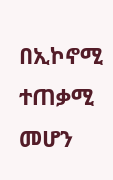በኢኮኖሚ ተጠቃሚ መሆን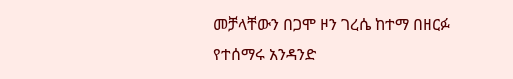መቻላቸውን በጋሞ ዞን ገረሴ ከተማ በዘርፉ የተሰማሩ አንዳንድ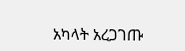አካላት አረጋገጡ